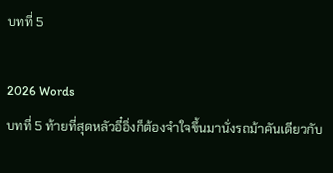บทที่ 5

2026 Words
บทที่ 5 ท้ายที่สุดหลัวอี๋อิ่งก็ต้องจำใจขึ้นมานั่งรถม้าคันเดียวกับ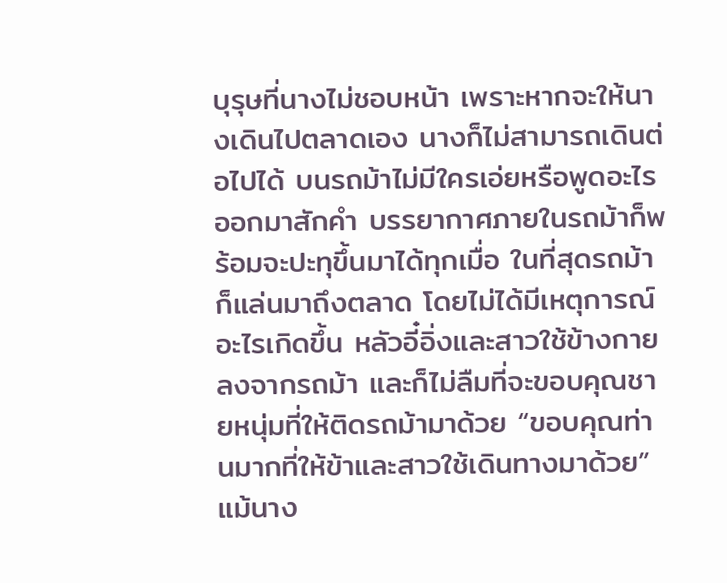บุรุษที่นางไม่ชอบหน้า เพราะหากจะให้นางเดินไปตลาดเอง นางก็ไม่สามารถเดินต่อไปได้ บนรถม้าไม่มีใครเอ่ยหรือพูดอะไรออกมาสักคำ บรรยากาศภายในรถม้าก็พร้อมจะปะทุขึ้นมาได้ทุกเมื่อ ในที่สุดรถม้าก็แล่นมาถึงตลาด โดยไม่ได้มีเหตุการณ์อะไรเกิดขึ้น หลัวอี๋อิ่งและสาวใช้ข้างกายลงจากรถม้า และก็ไม่ลืมที่จะขอบคุณชายหนุ่มที่ให้ติดรถม้ามาด้วย “ขอบคุณท่านมากที่ให้ข้าและสาวใช้เดินทางมาด้วย” แม้นาง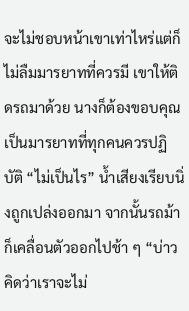จะไม่ชอบหน้าเขาเท่าไหร่แต่ก็ไม่ลืมมารยาทที่ควรมี เขาให้ติดรถมาด้วย นางก็ต้องขอบคุณ เป็นมารยาทที่ทุกคนควรปฏิบัติ “ไม่เป็นไร” น้ำเสียงเรียบนิ่งถูกเปล่งออกมา จากนั้นรถม้าก็เคลื่อนตัวออกไปช้า ๆ “บ่าวคิดว่าเราจะไม่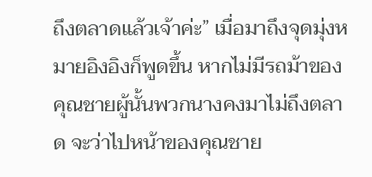ถึงตลาดแล้วเจ้าค่ะ” เมื่อมาถึงจุดมุ่งหมายอิงอิงก็พูดขึ้น หากไม่มีรถม้าของคุณชายผู้นั้นพวกนางคงมาไม่ถึงตลาด จะว่าไปหน้าของคุณชาย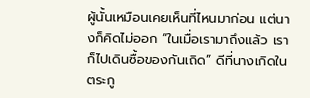ผู้นั้นเหมือนเคยเห็นที่ไหนมาก่อน แต่นางก็คิดไม่ออก “ในเมื่อเรามาถึงแล้ว เราก็ไปเดินซื้อของกันเถิด” ดีที่นางเกิดในตระกู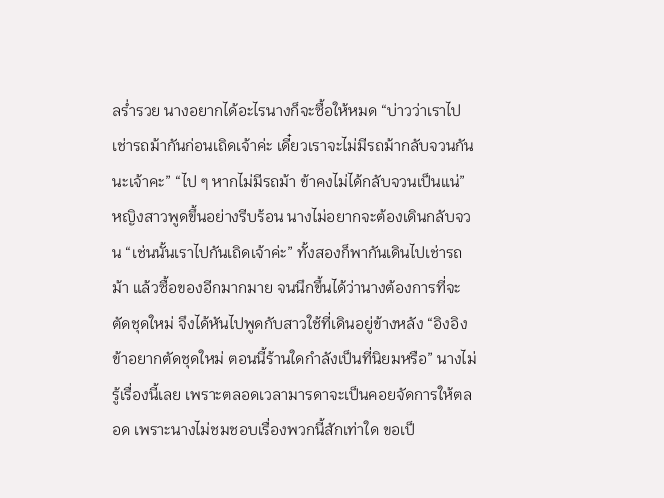ลร่ำรวย นางอยากได้อะไรนางก็จะซื้อให้หมด “บ่าวว่าเราไปเช่ารถม้ากันก่อนเถิดเจ้าค่ะ เดี๋ยวเราจะไม่มีรถม้ากลับจวนกันนะเจ้าคะ” “ไป ๆ หากไม่มีรถม้า ข้าคงไม่ได้กลับจวนเป็นแน่” หญิงสาวพูดขึ้นอย่างรีบร้อน นางไม่อยากจะต้องเดินกลับจวน “เช่นนั้นเราไปกันเถิดเจ้าค่ะ” ทั้งสองก็พากันเดินไปเช่ารถม้า แล้วซื้อของอีกมากมาย จนนึกขึ้นได้ว่านางต้องการที่จะตัดชุดใหม่ จึงได้หันไปพูดกับสาวใช้ที่เดินอยู่ข้างหลัง “อิงอิง ข้าอยากตัดชุดใหม่ ตอนนี้ร้านใดกำลังเป็นที่นิยมหรือ” นางไม่รู้เรื่องนี้เลย เพราะตลอดเวลามารดาจะเป็นคอยจัดการให้ตลอด เพราะนางไม่ชมชอบเรื่องพวกนี้สักเท่าใด ขอเป็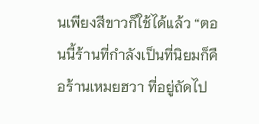นเพียงสีขาวก็ใช้ได้แล้ว “ตอนนี้ร้านที่กำลังเป็นที่นิยมก็คือร้านเหมยฮวา ที่อยู่ถัดไป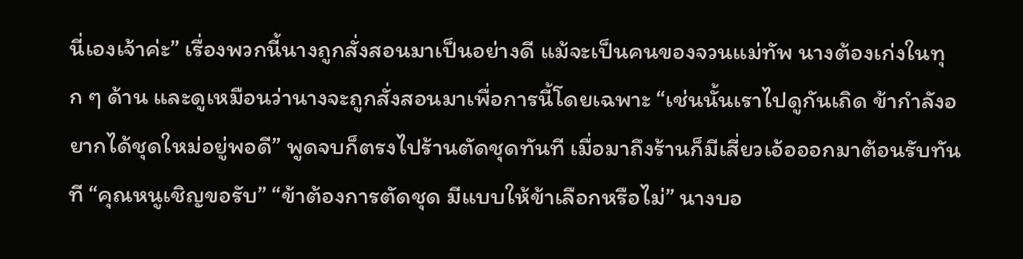นี่เองเจ้าค่ะ” เรื่องพวกนี้นางถูกสั่งสอนมาเป็นอย่างดี แม้จะเป็นคนของจวนแม่ทัพ นางต้องเก่งในทุก ๆ ด้าน และดูเหมือนว่านางจะถูกสั่งสอนมาเพื่อการนี้โดยเฉพาะ “เช่นนั้นเราไปดูกันเถิด ข้ากำลังอยากได้ชุดใหม่อยู่พอดี” พูดจบก็ตรงไปร้านตัดชุดทันที เมื่อมาถึงร้านก็มีเสี่ยวเอ้อออกมาต้อนรับทันที “คุณหนูเชิญขอรับ” “ข้าต้องการตัดชุด มีแบบให้ข้าเลือกหรือไม่” นางบอ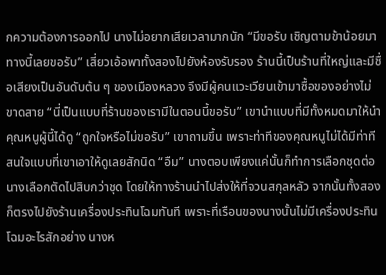กความต้องการออกไป นางไม่อยากเสียเวลามากนัก “มีขอรับ เชิญตามข้าน้อยมาทางนี้เลยขอรับ” เสี่ยวเอ้อพาทั้งสองไปยังห้องรับรอง ร้านนี้เป็นร้านที่ใหญ่และมีชื่อเสียงเป็นอันดับต้น ๆ ของเมืองหลวง จึงมีผู้คนแวะเวียนเข้ามาซื้อของอย่างไม่ขาดสาย “นี่เป็นแบบที่ร้านของเรามีในตอนนี้ขอรับ” เขานำแบบที่มีทั้งหมดมาให้นำคุณหนูผู้นี้ได้ดู “ถูกใจหรือไม่ขอรับ” เขาถามขึ้น เพราะท่าทีของคุณหนูไม่ได้มีท่าทีสนใจแบบที่เขาเอาให้ดูเลยสักนิด “อืม” นางตอบเพียงแค่นั้นก็ทำการเลือกชุดต่อ นางเลือกตัดไปสิบกว่าชุด โดยให้ทางร้านนำไปส่งให้ที่จวนสกุลหลัว จากนั้นทั้งสองก็ตรงไปยังร้านเครื่องประทินโฉมทันที เพราะที่เรือนของนางนั้นไม่มีเครื่องประทินโฉมอะไรสักอย่าง นางห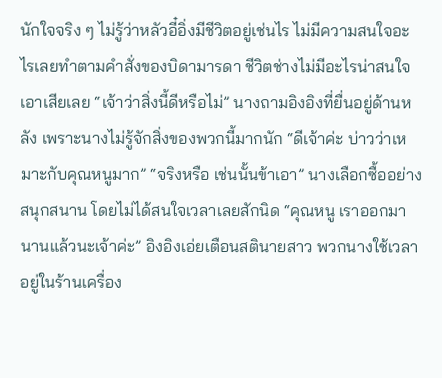นักใจจริง ๆ ไม่รู้ว่าหลัวอี๋อิ่งมีชีวิตอยู่เช่นไร ไม่มีความสนใจอะไรเลยทำตามคำสั่งของบิดามารดา ชีวิตช่างไม่มีอะไรน่าสนใจเอาเสียเลย “เจ้าว่าสิ่งนี้ดีหรือไม่” นางถามอิงอิงที่ยื่นอยู่ด้านหลัง เพราะนางไม่รู้จักสิ่งของพวกนี้มากนัก “ดีเจ้าค่ะ บ่าวว่าเหมาะกับคุณหนูมาก” “จริงหรือ เช่นนั้นข้าเอา” นางเลือกซื้ออย่างสนุกสนาน โดยไม่ได้สนใจเวลาเลยสักนิด “คุณหนู เราออกมานานแล้วนะเจ้าค่ะ” อิงอิงเอ่ยเตือนสตินายสาว พวกนางใช้เวลาอยู่ในร้านเครื่อง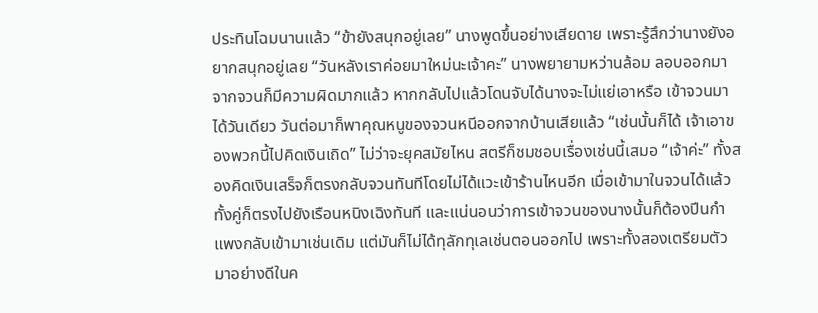ประทินโฉมนานแล้ว “ข้ายังสนุกอยู่เลย” นางพูดขึ้นอย่างเสียดาย เพราะรู้สึกว่านางยังอยากสนุกอยู่เลย “วันหลังเราค่อยมาใหม่นะเจ้าคะ” นางพยายามหว่านล้อม ลอบออกมาจากจวนก็มีความผิดมากแล้ว หากกลับไปแล้วโดนจับได้นางจะไม่แย่เอาหรือ เข้าจวนมาได้วันเดียว วันต่อมาก็พาคุณหนูของจวนหนีออกจากบ้านเสียแล้ว “เช่นนั้นก็ได้ เจ้าเอาของพวกนี้ไปคิดเงินเถิด” ไม่ว่าจะยุคสมัยไหน สตรีก็ชมชอบเรื่องเช่นนี้เสมอ “เจ้าค่ะ” ทั้งสองคิดเงินเสร็จก็ตรงกลับจวนทันทีโดยไม่ได้แวะเข้าร้านไหนอีก เมื่อเข้ามาในจวนได้แล้ว ทั้งคู่ก็ตรงไปยังเรือนหนิงเฉิงทันที และแน่นอนว่าการเข้าจวนของนางนั้นก็ต้องปีนกำแพงกลับเข้ามาเช่นเดิม แต่มันก็ไม่ได้ทุลักทุเลเช่นตอนออกไป เพราะทั้งสองเตรียมตัวมาอย่างดีในค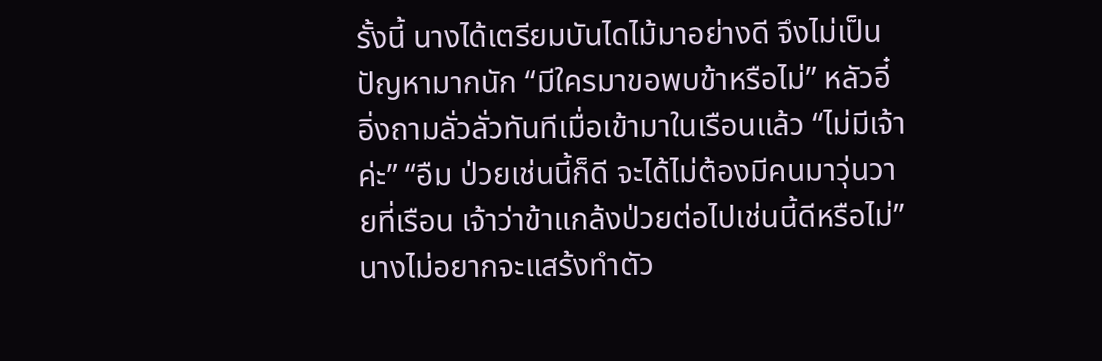รั้งนี้ นางได้เตรียมบันไดไม้มาอย่างดี จึงไม่เป็นปัญหามากนัก “มีใครมาขอพบข้าหรือไม่” หลัวอี๋อิ่งถามลั่วลั่วทันทีเมื่อเข้ามาในเรือนแล้ว “ไม่มีเจ้าค่ะ” “อืม ป่วยเช่นนี้ก็ดี จะได้ไม่ต้องมีคนมาวุ่นวายที่เรือน เจ้าว่าข้าแกล้งป่วยต่อไปเช่นนี้ดีหรือไม่” นางไม่อยากจะแสร้งทำตัว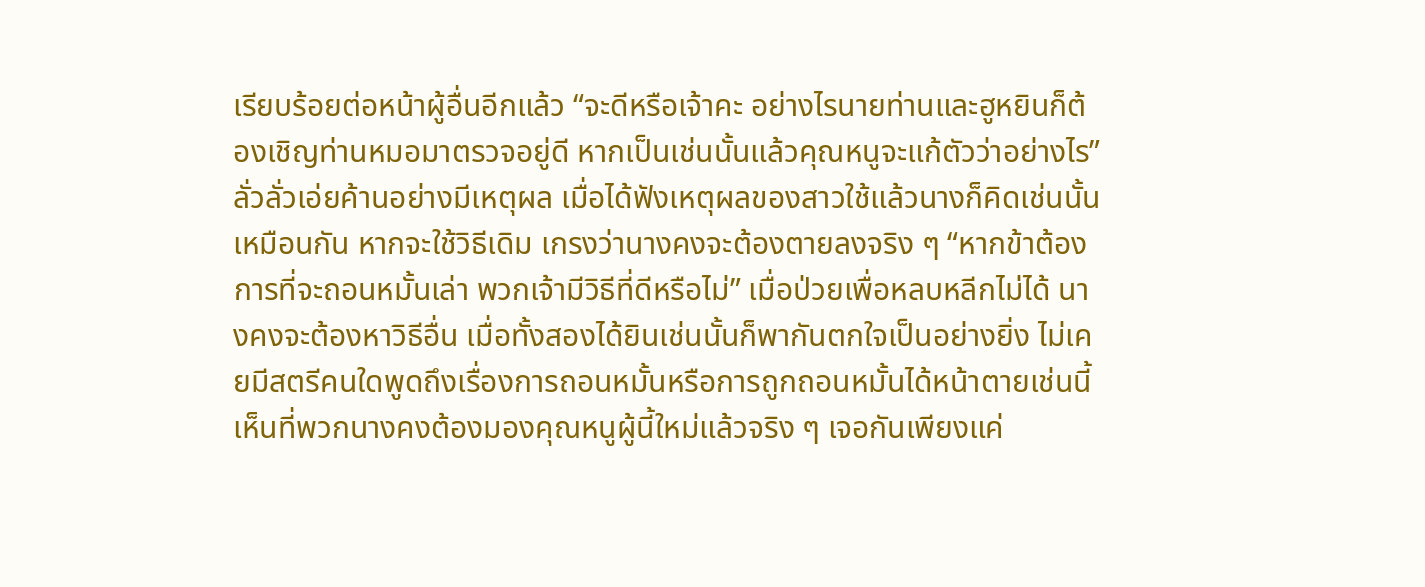เรียบร้อยต่อหน้าผู้อื่นอีกแล้ว “จะดีหรือเจ้าคะ อย่างไรนายท่านและฮูหยินก็ต้องเชิญท่านหมอมาตรวจอยู่ดี หากเป็นเช่นนั้นแล้วคุณหนูจะแก้ตัวว่าอย่างไร” ลั่วลั่วเอ่ยค้านอย่างมีเหตุผล เมื่อได้ฟังเหตุผลของสาวใช้แล้วนางก็คิดเช่นนั้นเหมือนกัน หากจะใช้วิธีเดิม เกรงว่านางคงจะต้องตายลงจริง ๆ “หากข้าต้องการที่จะถอนหมั้นเล่า พวกเจ้ามีวิธีที่ดีหรือไม่” เมื่อป่วยเพื่อหลบหลีกไม่ได้ นางคงจะต้องหาวิธีอื่น เมื่อทั้งสองได้ยินเช่นนั้นก็พากันตกใจเป็นอย่างยิ่ง ไม่เคยมีสตรีคนใดพูดถึงเรื่องการถอนหมั้นหรือการถูกถอนหมั้นได้หน้าตายเช่นนี้ เห็นที่พวกนางคงต้องมองคุณหนูผู้นี้ใหม่แล้วจริง ๆ เจอกันเพียงแค่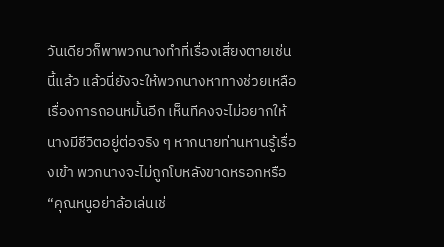วันเดียวก็พาพวกนางทำที่เรื่องเสี่ยงตายเช่นนี้แล้ว แล้วนี่ยังจะให้พวกนางหาทางช่วยเหลือเรื่องการถอนหมั้นอีก เห็นทีคงจะไม่อยากให้นางมีชีวิตอยู่ต่อจริง ๆ หากนายท่านหานรู้เรื่องเข้า พวกนางจะไม่ถูกโบหลังขาดหรอกหรือ “คุณหนูอย่าล้อเล่นเช่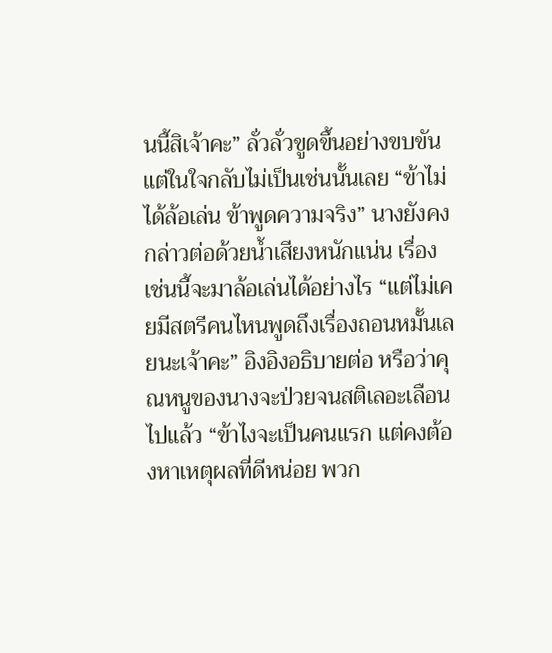นนี้สิเจ้าคะ” ลั่วลั่วขูดขึ้นอย่างขบขัน แต่ในใจกลับไม่เป็นเช่นนั้นเลย “ข้าไม่ได้ล้อเล่น ข้าพูดความจริง” นางยังคงกล่าวต่อด้วยน้ำเสียงหนักแน่น เรื่องเช่นนี้จะมาล้อเล่นได้อย่างไร “แต่ไม่เคยมีสตรีคนไหนพูดถึงเรื่องถอนหมั้นเลยนะเจ้าคะ” อิงอิงอธิบายต่อ หรือว่าคุณหนูของนางจะป่วยจนสติเลอะเลือนไปแล้ว “ข้าไงจะเป็นคนแรก แต่คงต้องหาเหตุผลที่ดีหน่อย พวก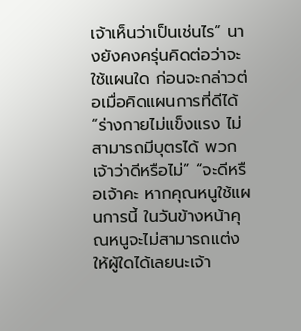เจ้าเห็นว่าเป็นเช่นไร” นางยังคงครุ่นคิดต่อว่าจะใช้แผนใด ก่อนจะกล่าวต่อเมื่อคิดแผนการที่ดีได้ “ร่างกายไม่แข็งแรง ไม่สามารถมีบุตรได้ พวกเจ้าว่าดีหรือไม่” “จะดีหรือเจ้าคะ หากคุณหนูใช้แผนการนี้ ในวันข้างหน้าคุณหนูจะไม่สามารถแต่งให้ผู้ใดได้เลยนะเจ้า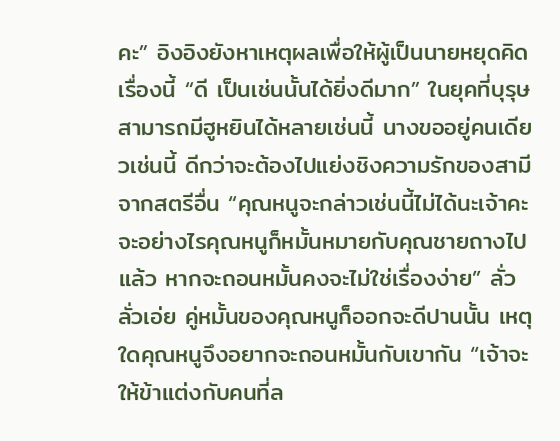คะ” อิงอิงยังหาเหตุผลเพื่อให้ผู้เป็นนายหยุดคิดเรื่องนี้ “ดี เป็นเช่นนั้นได้ยิ่งดีมาก” ในยุคที่บุรุษสามารถมีฮูหยินได้หลายเช่นนี้ นางขออยู่คนเดียวเช่นนี้ ดีกว่าจะต้องไปแย่งชิงความรักของสามีจากสตรีอื่น “คุณหนูจะกล่าวเช่นนี้ไม่ได้นะเจ้าคะ จะอย่างไรคุณหนูก็หมั้นหมายกับคุณชายถางไปแล้ว หากจะถอนหมั้นคงจะไม่ใช่เรื่องง่าย” ลั่วลั่วเอ่ย คู่หมั้นของคุณหนูก็ออกจะดีปานนั้น เหตุใดคุณหนูจึงอยากจะถอนหมั้นกับเขากัน “เจ้าจะให้ข้าแต่งกับคนที่ล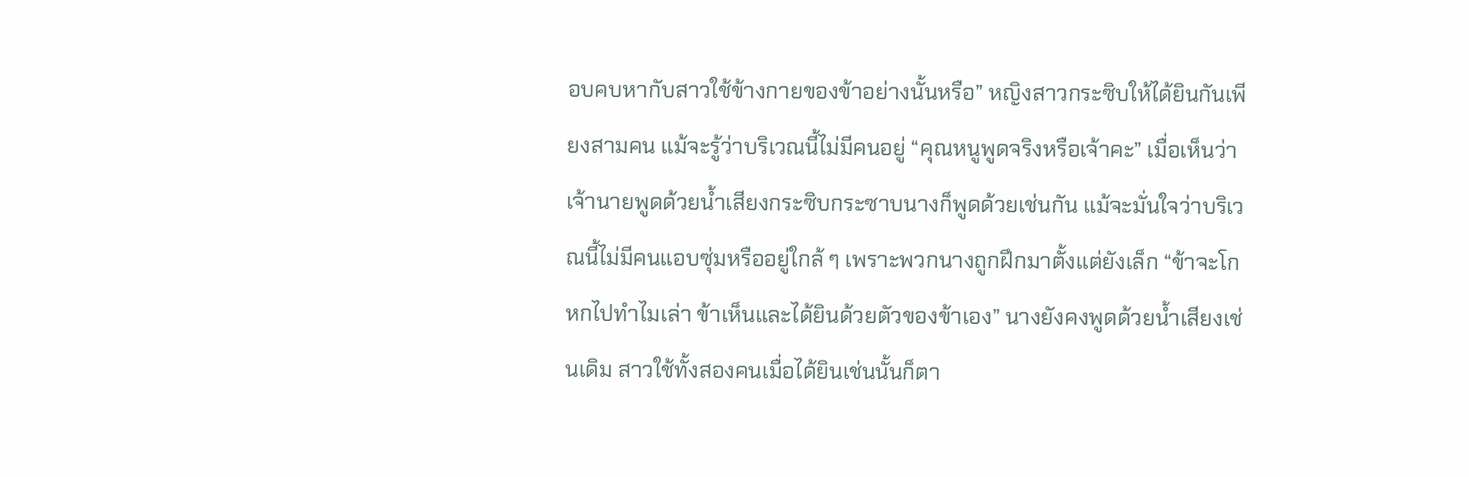อบคบหากับสาวใช้ข้างกายของข้าอย่างนั้นหรือ” หญิงสาวกระซิบให้ได้ยินกันเพียงสามคน แม้จะรู้ว่าบริเวณนี้ไม่มีคนอยู่ “คุณหนูพูดจริงหรือเจ้าคะ” เมื่อเห็นว่าเจ้านายพูดด้วยน้ำเสียงกระซิบกระซาบนางก็พูดด้วยเช่นกัน แม้จะมั่นใจว่าบริเวณนี้ไม่มีคนแอบซุ่มหรืออยู่ใกล้ ๆ เพราะพวกนางถูกฝึกมาตั้งแต่ยังเล็ก “ข้าจะโกหกไปทำไมเล่า ข้าเห็นและได้ยินด้วยตัวของข้าเอง” นางยังคงพูดด้วยน้ำเสียงเช่นเดิม สาวใช้ทั้งสองคนเมื่อได้ยินเช่นนั้นก็ตา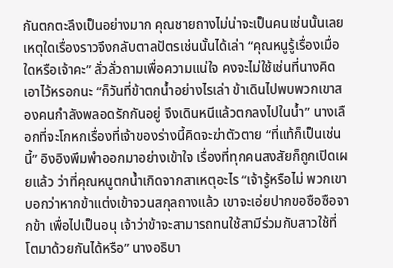กันตกตะลึงเป็นอย่างมาก คุณชายถางไม่น่าจะเป็นคนเช่นนั้นเลย เหตุใดเรื่องราวจึงกลับตาลปัตรเช่นนั้นได้เล่า “คุณหนูรู้เรื่องเมื่อใดหรือเจ้าคะ” ลั่วลั่วถามเพื่อความแน่ใจ คงจะไม่ใช้เช่นที่นางคิดเอาไว้หรอกนะ “ก็วันที่ข้าตกน้ำอย่างไรเล่า ข้าเดินไปพบพวกเขาสองคนกำลังพลอดรักกันอยู่ จึงเดินหนีแล้วตกลงไปในน้ำ” นางเลือกที่จะโกหกเรื่องที่เจ้าของร่างนี้คิดจะฆ่าตัวตาย “ที่แท้ก็เป็นเช่นนี้” อิงอิงพึมพำออกมาอย่างเข้าใจ เรื่องที่ทุกคนสงสัยก็ถูกเปิดเผยแล้ว ว่าที่คุณหนูตกน้ำเกิดจากสาเหตุอะไร “เจ้ารู้หรือไม่ พวกเขาบอกว่าหากข้าแต่งเข้าจวนสกุลถางแล้ว เขาจะเอ่ยปากขอซือซือจากข้า เพื่อไปเป็นอนุ เจ้าว่าข้าจะสามารถทนใช้สามีร่วมกับสาวใช้ที่โตมาด้วยกันได้หรือ” นางอธิบา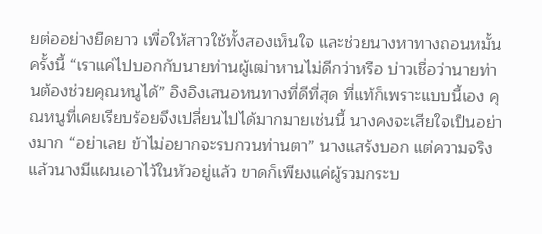ยต่ออย่างยืดยาว เพื่อให้สาวใช้ทั้งสองเห็นใจ และช่วยนางหาทางถอนหมั้นครั้งนี้ “เราแค่ไปบอกกับนายท่านผู้เฒ่าหานไม่ดีกว่าหรือ บ่าวเชื่อว่านายท่านต้องช่วยคุณหนูได้” อิงอิงเสนอหนทางที่ดีที่สุด ที่แท้ก็เพราะแบบนี้เอง คุณหนูที่เคยเรียบร้อยจึงเปลี่ยนไปได้มากมายเช่นนี้ นางคงจะเสียใจเป็นอย่างมาก “อย่าเลย ข้าไม่อยากจะรบกวนท่านตา” นางแสร้งบอก แต่ความจริงแล้วนางมีแผนเอาไว้ในหัวอยู่แล้ว ขาดก็เพียงแค่ผู้รวมกระบ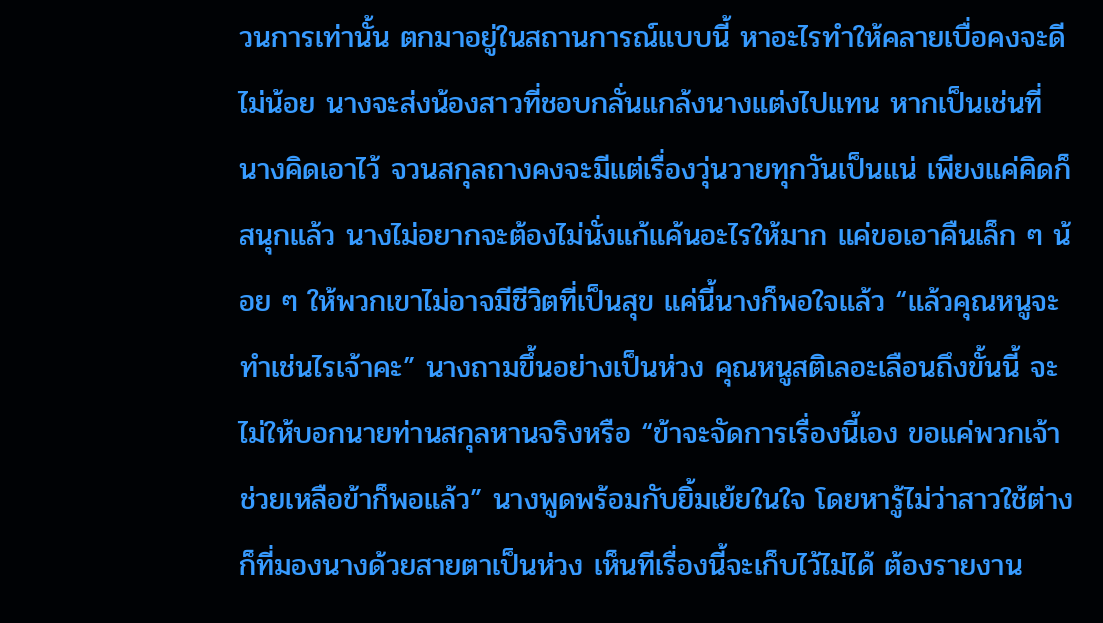วนการเท่านั้น ตกมาอยู่ในสถานการณ์แบบนี้ หาอะไรทำให้คลายเบื่อคงจะดีไม่น้อย นางจะส่งน้องสาวที่ชอบกลั่นแกล้งนางแต่งไปแทน หากเป็นเช่นที่นางคิดเอาไว้ จวนสกุลถางคงจะมีแต่เรื่องวุ่นวายทุกวันเป็นแน่ เพียงแค่คิดก็สนุกแล้ว นางไม่อยากจะต้องไม่นั่งแก้แค้นอะไรให้มาก แค่ขอเอาคืนเล็ก ๆ น้อย ๆ ให้พวกเขาไม่อาจมีชีวิตที่เป็นสุข แค่นี้นางก็พอใจแล้ว “แล้วคุณหนูจะทำเช่นไรเจ้าคะ” นางถามขึ้นอย่างเป็นห่วง คุณหนูสติเลอะเลือนถึงขั้นนี้ จะไม่ให้บอกนายท่านสกุลหานจริงหรือ “ข้าจะจัดการเรื่องนี้เอง ขอแค่พวกเจ้าช่วยเหลือข้าก็พอแล้ว” นางพูดพร้อมกับยิ้มเย้ยในใจ โดยหารู้ไม่ว่าสาวใช้ต่างก็ที่มองนางด้วยสายตาเป็นห่วง เห็นทีเรื่องนี้จะเก็บไว้ไม่ได้ ต้องรายงาน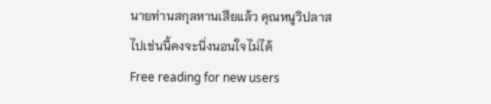นายท่านสกุลหานเสียแล้ว คุณหนูวิปลาสไปเช่นนี้คงจะนิ่งนอนใจไม่ได้
Free reading for new users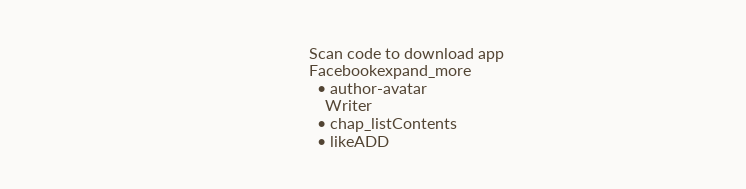Scan code to download app
Facebookexpand_more
  • author-avatar
    Writer
  • chap_listContents
  • likeADD